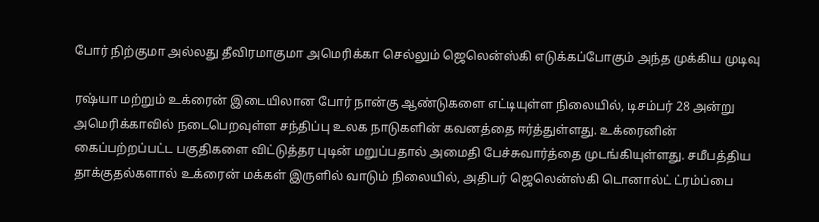போர் நிற்குமா அல்லது தீவிரமாகுமா அமெரிக்கா செல்லும் ஜெலென்ஸ்கி எடுக்கப்போகும் அந்த முக்கிய முடிவு

ரஷ்யா மற்றும் உக்ரைன் இடையிலான போர் நான்கு ஆண்டுகளை எட்டியுள்ள நிலையில், டிசம்பர் 28 அன்று அமெரிக்காவில் நடைபெறவுள்ள சந்திப்பு உலக நாடுகளின் கவனத்தை ஈர்த்துள்ளது. உக்ரைனின் கைப்பற்றப்பட்ட பகுதிகளை விட்டுத்தர புடின் மறுப்பதால் அமைதி பேச்சுவார்த்தை முடங்கியுள்ளது. சமீபத்திய தாக்குதல்களால் உக்ரைன் மக்கள் இருளில் வாடும் நிலையில், அதிபர் ஜெலென்ஸ்கி டொனால்ட் ட்ரம்ப்பை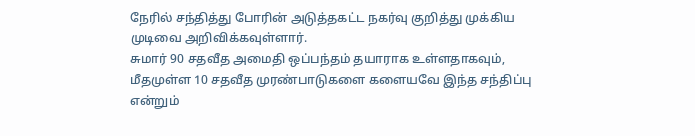நேரில் சந்தித்து போரின் அடுத்தகட்ட நகர்வு குறித்து முக்கிய முடிவை அறிவிக்கவுள்ளார்.
சுமார் 90 சதவீத அமைதி ஒப்பந்தம் தயாராக உள்ளதாகவும், மீதமுள்ள 10 சதவீத முரண்பாடுகளை களையவே இந்த சந்திப்பு என்றும்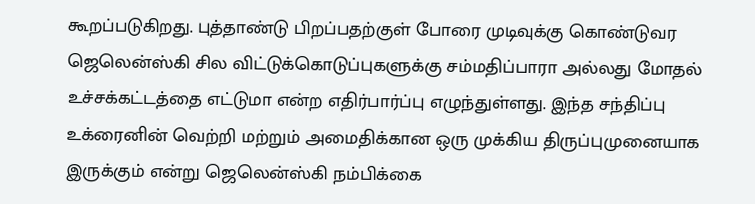கூறப்படுகிறது. புத்தாண்டு பிறப்பதற்குள் போரை முடிவுக்கு கொண்டுவர ஜெலென்ஸ்கி சில விட்டுக்கொடுப்புகளுக்கு சம்மதிப்பாரா அல்லது மோதல் உச்சக்கட்டத்தை எட்டுமா என்ற எதிர்பார்ப்பு எழுந்துள்ளது. இந்த சந்திப்பு உக்ரைனின் வெற்றி மற்றும் அமைதிக்கான ஒரு முக்கிய திருப்புமுனையாக இருக்கும் என்று ஜெலென்ஸ்கி நம்பிக்கை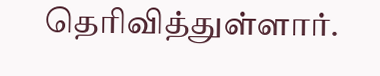தெரிவித்துள்ளார்.